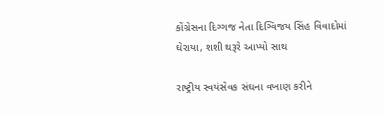કોંગ્રેસના દિગ્ગજ નેતા દિગ્વિજય સિંહ વિવાદોમાં ઘેરાયા, શશી થરૂરે આપ્યો સાથ

રાષ્ટ્રીય સ્વયંસેવક સંઘના વખાણ કરીને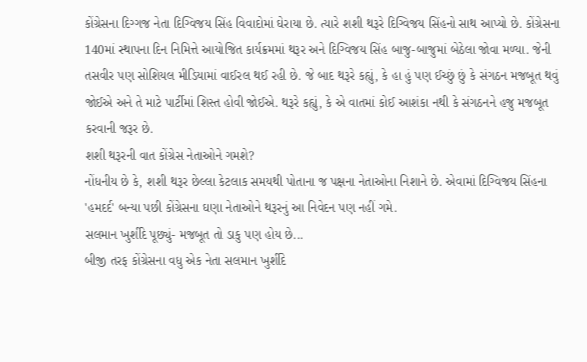કોંગ્રેસના દિગ્ગજ નેતા દિગ્વિજય સિંહ વિવાદોમાં ઘેરાયા છે. ત્યારે શશી થરૂરે દિગ્વિજય સિંહનો સાથ આપ્યો છે. કોંગ્રેસના 140માં સ્થાપના દિન નિમિત્તે આયોજિત કાર્યક્રમમાં થરૂર અને દિગ્વિજય સિંહ બાજુ-બાજુમાં બેઠેલા જોવા મળ્યા. જેની તસવીર પણ સોશિયલ મીડિયામાં વાઈરલ થઈ રહી છે. જે બાદ થરૂરે કહ્યું, કે હા હું પણ ઈચ્છું છું કે સંગઠન મજબૂત થવું જોઈએ અને તે માટે પાર્ટીમાં શિસ્ત હોવી જોઈએ. થરૂરે કહ્યું, કે એ વાતમાં કોઈ આશંકા નથી કે સંગઠનને હજુ મજબૂત કરવાની જરૂર છે.
શશી થરૂરની વાત કોંગ્રેસ નેતાઓને ગમશે?
નોંધનીય છે કે, શશી થરૂર છેલ્લા કેટલાક સમયથી પોતાના જ પક્ષના નેતાઓના નિશાને છે. એવામાં દિગ્વિજય સિંહના 'હમદર્દ' બન્યા પછી કોંગ્રેસના ઘણા નેતાઓને થરૂરનું આ નિવેદન પણ નહીં ગમે.
સલમાન ખુર્શીદે પૂછ્યું- મજબૂત તો ડાકુ પણ હોય છે...
બીજી તરફ કોંગ્રેસના વધુ એક નેતા સલમાન ખુર્શીદે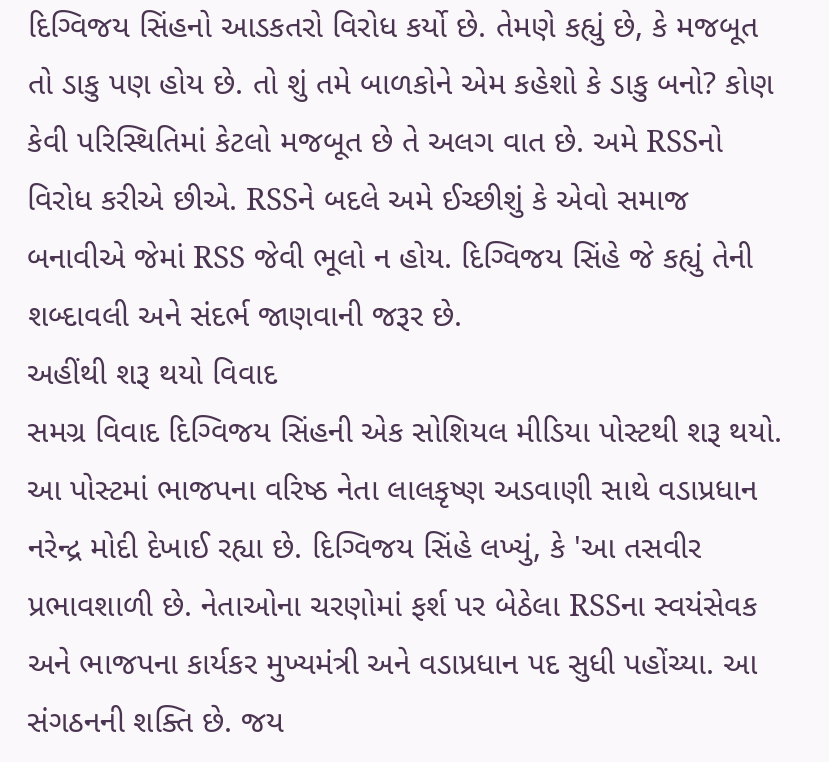દિગ્વિજય સિંહનો આડકતરો વિરોધ કર્યો છે. તેમણે કહ્યું છે, કે મજબૂત તો ડાકુ પણ હોય છે. તો શું તમે બાળકોને એમ કહેશો કે ડાકુ બનો? કોણ કેવી પરિસ્થિતિમાં કેટલો મજબૂત છે તે અલગ વાત છે. અમે RSSનો વિરોધ કરીએ છીએ. RSSને બદલે અમે ઈચ્છીશું કે એવો સમાજ બનાવીએ જેમાં RSS જેવી ભૂલો ન હોય. દિગ્વિજય સિંહે જે કહ્યું તેની શબ્દાવલી અને સંદર્ભ જાણવાની જરૂર છે.
અહીંથી શરૂ થયો વિવાદ
સમગ્ર વિવાદ દિગ્વિજય સિંહની એક સોશિયલ મીડિયા પોસ્ટથી શરૂ થયો. આ પોસ્ટમાં ભાજપના વરિષ્ઠ નેતા લાલકૃષ્ણ અડવાણી સાથે વડાપ્રધાન નરેન્દ્ર મોદી દેખાઈ રહ્યા છે. દિગ્વિજય સિંહે લખ્યું, કે 'આ તસવીર પ્રભાવશાળી છે. નેતાઓના ચરણોમાં ફર્શ પર બેઠેલા RSSના સ્વયંસેવક અને ભાજપના કાર્યકર મુખ્યમંત્રી અને વડાપ્રધાન પદ સુધી પહોંચ્યા. આ સંગઠનની શક્તિ છે. જય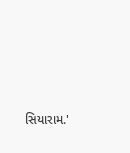સિયારામ.'